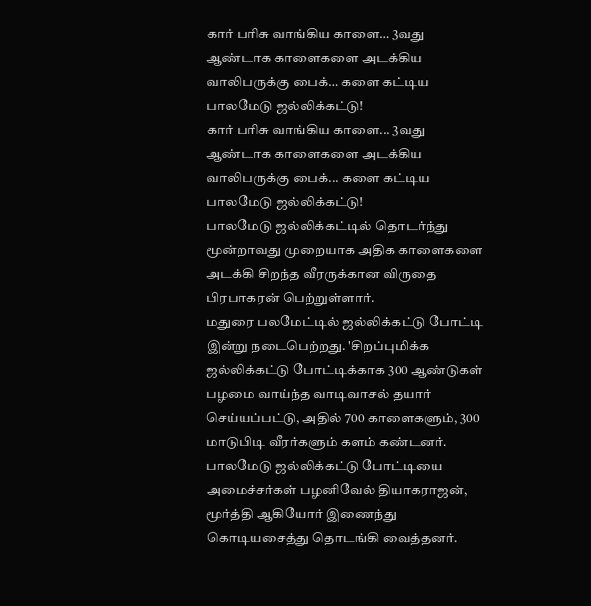கார் பரிசு வாங்கிய காளை… 3வது ஆண்டாக காளைகளை அடக்கிய வாலிபருக்கு பைக்… களை கட்டிய பாலமேடு ஜல்லிக்கட்டு!
கார் பரிசு வாங்கிய காளை... 3வது ஆண்டாக காளைகளை அடக்கிய வாலிபருக்கு பைக்... களை கட்டிய பாலமேடு ஜல்லிக்கட்டு!
பாலமேடு ஜல்லிக்கட்டில் தொடர்ந்து மூன்றாவது முறையாக அதிக காளைகளை அடக்கி சிறந்த வீரருக்கான விருதை பிரபாகரன் பெற்றுள்ளார்.
மதுரை பலமேட்டில் ஜல்லிக்கட்டு போட்டி இன்று நடைபெற்றது. 'சிறப்புமிக்க ஜல்லிக்கட்டு போட்டிக்காக 300 ஆண்டுகள் பழமை வாய்ந்த வாடிவாசல் தயார் செய்யப்பட்டு, அதில் 700 காளைகளும், 300 மாடுபிடி வீரர்களும் களம் கண்டனர்.
பாலமேடு ஜல்லிக்கட்டு போட்டியை அமைச்சர்கள் பழனிவேல் தியாகராஜன், மூர்த்தி ஆகியோர் இணைந்து கொடியசைத்து தொடங்கி வைத்தனர்.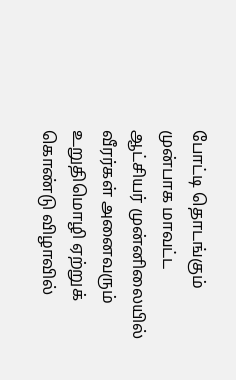போட்டி தொடங்கும் முன்பாக மாவட்ட ஆட்சியர் முன்னிலையில் வீரர்கள் அனைவரும் உறுதிமொழி ஏற்றுக் கொண்டு விழாவில்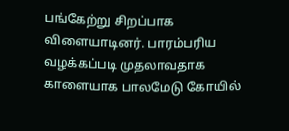பங்கேற்று சிறப்பாக விளையாடினர். பாரம்பரிய வழக்கப்படி முதலாவதாக காளையாக பாலமேடு கோயில்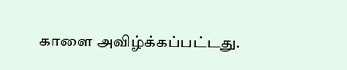காளை அவிழ்க்கப்பட்டது.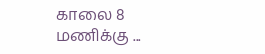காலை 8 மணிக்கு ...